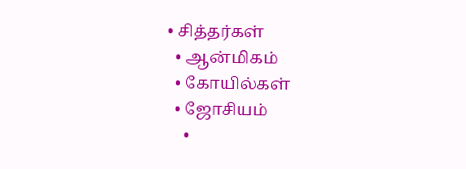• சித்தர்கள்
  • ஆன்மிகம்
  • கோயில்கள்
  • ஜோசியம்
    •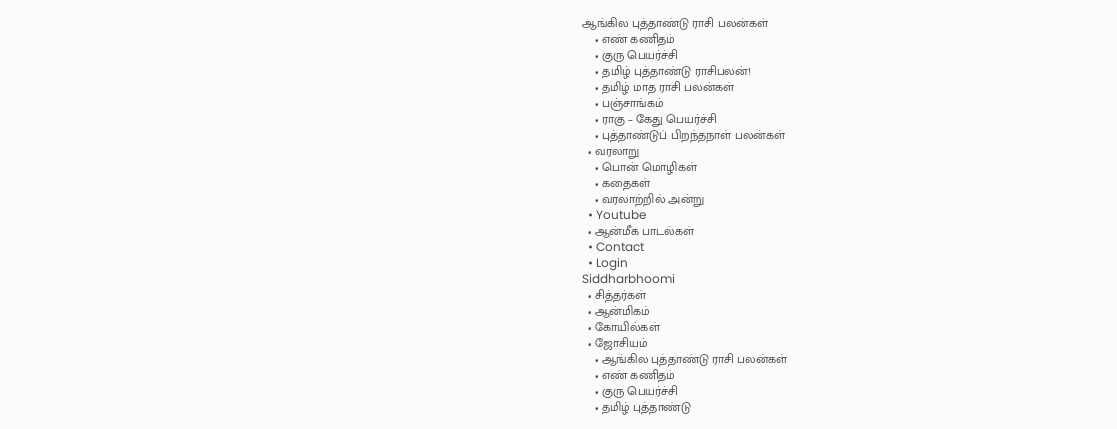ஆங்கில புத்தாண்டு ராசி பலன்கள்
    • எண் கணிதம்
    • குரு பெயர்ச்சி
    • தமிழ் புத்தாண்டு ராசிபலன்!
    • தமிழ் மாத ராசி பலன்கள்
    • பஞ்சாங்கம்
    • ராகு – கேது பெயர்ச்சி
    • புத்தாண்டுப் பிறந்தநாள் பலன்கள்
  • வரலாறு
    • பொன் மொழிகள்
    • கதைகள்
    • வரலாற்றில் அன்று
  • Youtube
  • ஆன்மீக பாடல்கள்
  • Contact
  • Login
Siddharbhoomi
  • சித்தர்கள்
  • ஆன்மிகம்
  • கோயில்கள்
  • ஜோசியம்
    • ஆங்கில புத்தாண்டு ராசி பலன்கள்
    • எண் கணிதம்
    • குரு பெயர்ச்சி
    • தமிழ் புத்தாண்டு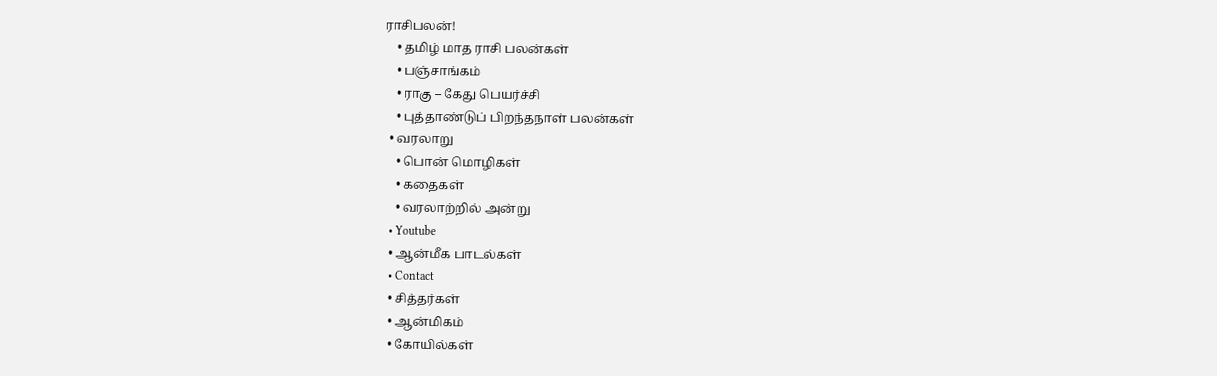ராசிபலன்!
    • தமிழ் மாத ராசி பலன்கள்
    • பஞ்சாங்கம்
    • ராகு – கேது பெயர்ச்சி
    • புத்தாண்டுப் பிறந்தநாள் பலன்கள்
  • வரலாறு
    • பொன் மொழிகள்
    • கதைகள்
    • வரலாற்றில் அன்று
  • Youtube
  • ஆன்மீக பாடல்கள்
  • Contact
  • சித்தர்கள்
  • ஆன்மிகம்
  • கோயில்கள்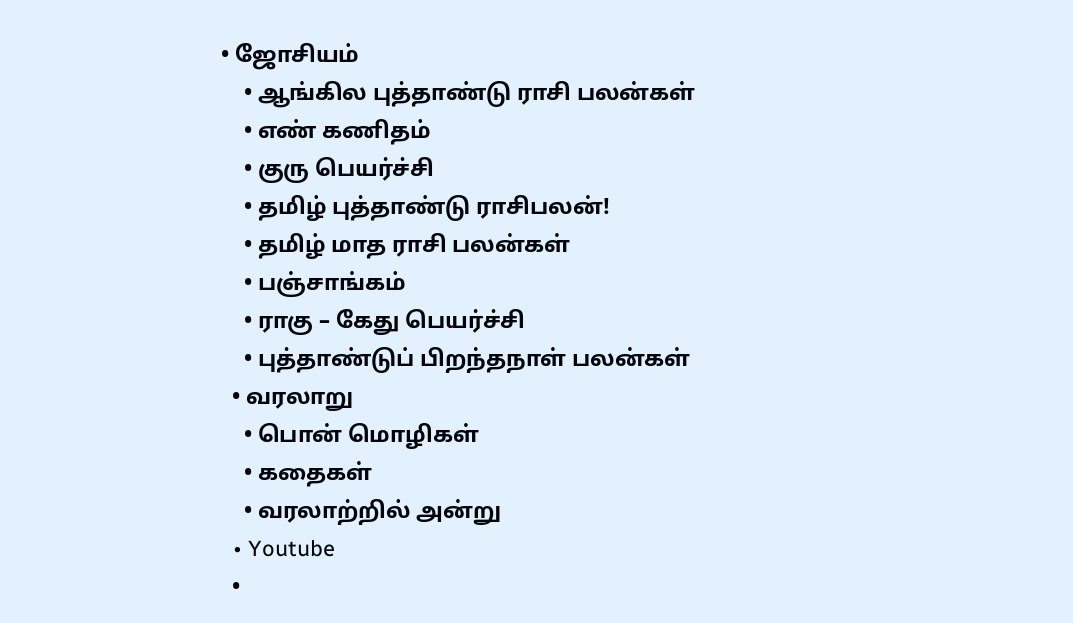• ஜோசியம்
    • ஆங்கில புத்தாண்டு ராசி பலன்கள்
    • எண் கணிதம்
    • குரு பெயர்ச்சி
    • தமிழ் புத்தாண்டு ராசிபலன்!
    • தமிழ் மாத ராசி பலன்கள்
    • பஞ்சாங்கம்
    • ராகு – கேது பெயர்ச்சி
    • புத்தாண்டுப் பிறந்தநாள் பலன்கள்
  • வரலாறு
    • பொன் மொழிகள்
    • கதைகள்
    • வரலாற்றில் அன்று
  • Youtube
  •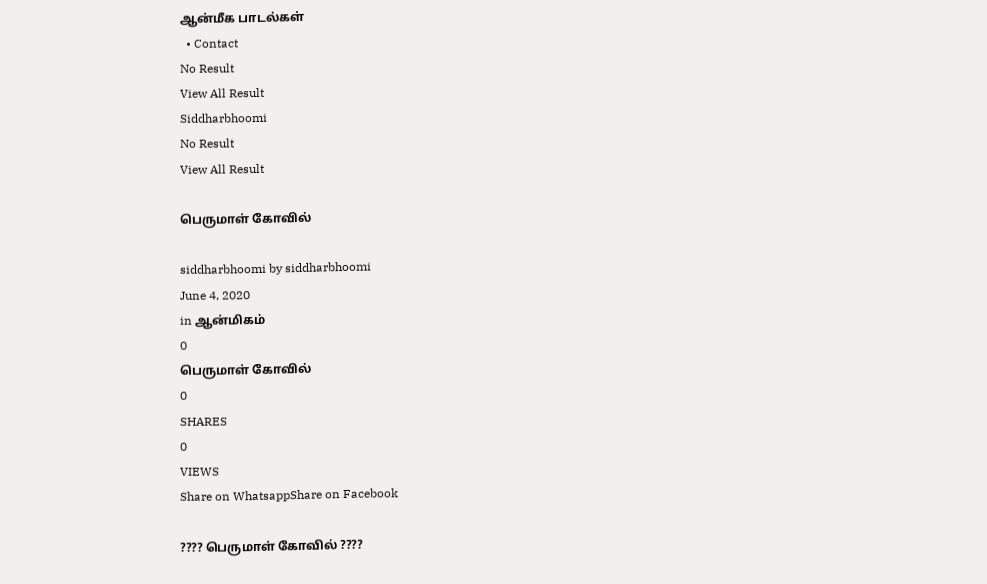ஆன்மீக பாடல்கள்
  • Contact
No Result
View All Result
Siddharbhoomi
No Result
View All Result

பெருமாள் கோவில்

siddharbhoomi by siddharbhoomi
June 4, 2020
in ஆன்மிகம்
0
பெருமாள் கோவில்
0
SHARES
0
VIEWS
Share on WhatsappShare on Facebook

???? பெருமாள் கோவில் ????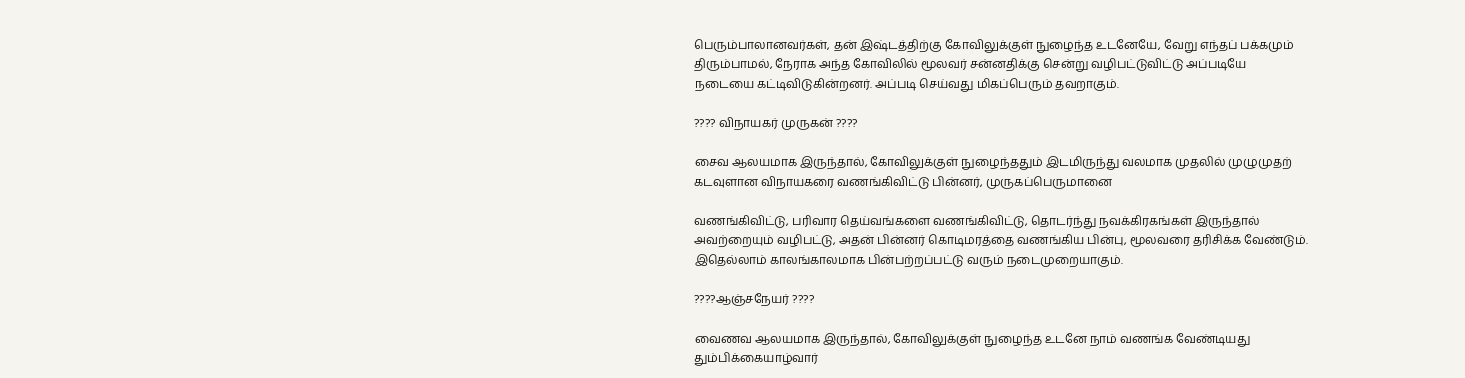பெரும்பாலானவர்கள், தன் இஷ்டத்திற்கு கோவிலுக்குள் நுழைந்த உடனேயே, வேறு எந்தப் பக்கமும் திரும்பாமல், நேராக அந்த கோவிலில் மூலவர் சன்னதிக்கு சென்று வழிபட்டுவிட்டு அப்படியே நடையை கட்டிவிடுகின்றனர். அப்படி செய்வது மிகப்பெரும் தவறாகும்.

???? விநாயகர் முருகன் ????

சைவ ஆலயமாக இருந்தால், கோவிலுக்குள் நுழைந்ததும் இடமிருந்து வலமாக முதலில் முழுமுதற் கடவுளான விநாயகரை வணங்கிவிட்டு பின்னர், முருகப்பெருமானை

வணங்கிவிட்டு, பரிவார தெய்வங்களை வணங்கிவிட்டு, தொடர்ந்து நவக்கிரகங்கள் இருந்தால் அவற்றையும் வழிபட்டு, அதன் பின்னர் கொடிமரத்தை வணங்கிய பின்பு, மூலவரை தரிசிக்க வேண்டும். இதெல்லாம் காலங்காலமாக பின்பற்றப்பட்டு வரும் நடைமுறையாகும்.

????ஆஞ்சநேயர் ????

வைணவ ஆலயமாக இருந்தால், கோவிலுக்குள் நுழைந்த உடனே நாம் வணங்க வேண்டியது தும்பிக்கையாழ்வார்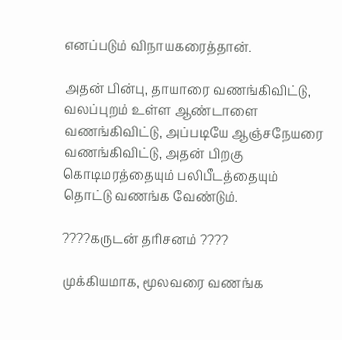எனப்படும் விநாயகரைத்தான்.

அதன் பின்பு, தாயாரை வணங்கிவிட்டு, வலப்புறம் உள்ள ஆண்டாளை வணங்கிவிட்டு, அப்படியே ஆஞ்சநேயரை வணங்கிவிட்டு, அதன் பிறகு கொடிமரத்தையும் பலிபீடத்தையும் தொட்டு வணங்க வேண்டும்.

????கருடன் தரிசனம் ????

முக்கியமாக, மூலவரை வணங்க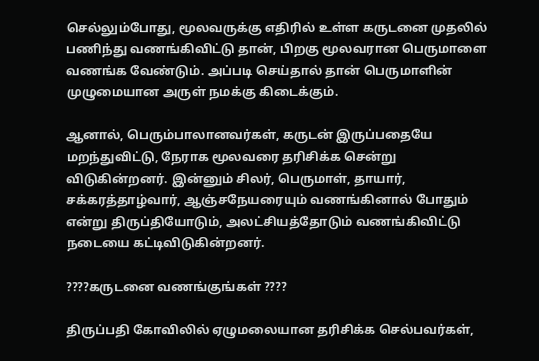செல்லும்போது, மூலவருக்கு எதிரில் உள்ள கருடனை முதலில் பணிந்து வணங்கிவிட்டு தான், பிறகு மூலவரான பெருமாளை வணங்க வேண்டும். அப்படி செய்தால் தான் பெருமாளின் முழுமையான அருள் நமக்கு கிடைக்கும்.

ஆனால், பெரும்பாலானவர்கள், கருடன் இருப்பதையே மறந்துவிட்டு, நேராக மூலவரை தரிசிக்க சென்று விடுகின்றனர். இன்னும் சிலர், பெருமாள், தாயார், சக்கரத்தாழ்வார், ஆஞ்சநேயரையும் வணங்கினால் போதும் என்று திருப்தியோடும், அலட்சியத்தோடும் வணங்கிவிட்டு நடையை கட்டிவிடுகின்றனர்.

????கருடனை வணங்குங்கள் ????

திருப்பதி கோவிலில் ஏழுமலையான தரிசிக்க செல்பவர்கள்,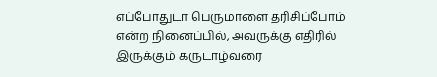எப்போதுடா பெருமாளை தரிசிப்போம் என்ற நினைப்பில், அவருக்கு எதிரில் இருக்கும் கருடாழ்வரை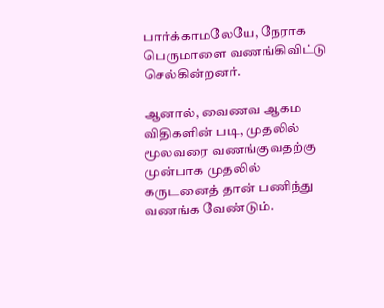பார்க்காமலேயே, நேராக பெருமாளை வணங்கிவிட்டு செல்கின்றனர்.

ஆனால், வைணவ ஆகம விதிகளின் படி, முதலில் மூலவரை வணங்குவதற்கு முன்பாக முதலில் கருடனைத் தான் பணிந்து வணங்க வேண்டும்.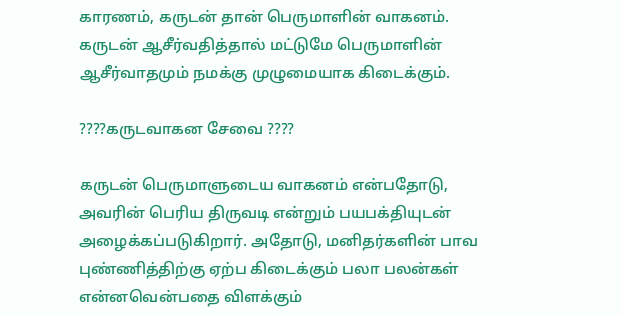காரணம், கருடன் தான் பெருமாளின் வாகனம். கருடன் ஆசீர்வதித்தால் மட்டுமே பெருமாளின் ஆசீர்வாதமும் நமக்கு முழுமையாக கிடைக்கும்.

????கருடவாகன சேவை ????

கருடன் பெருமாளுடைய வாகனம் என்பதோடு, அவரின் பெரிய திருவடி என்றும் பயபக்தியுடன் அழைக்கப்படுகிறார். அதோடு, மனிதர்களின் பாவ புண்ணித்திற்கு ஏற்ப கிடைக்கும் பலா பலன்கள் என்னவென்பதை விளக்கும்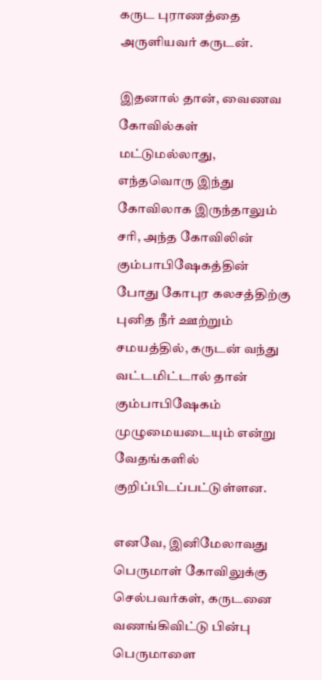கருட புராணத்தை அருளியவர் கருடன்.

இதனால் தான், வைணவ கோவில்கள் மட்டுமல்லாது, எந்தவொரு இந்து கோவிலாக இருந்தாலும் சரி, அந்த கோவிலின் கும்பாபிஷேகத்தின் போது கோபுர கலசத்திற்கு புனித நீர் ஊற்றும் சமயத்தில், கருடன் வந்து வட்டமிட்டால் தான் கும்பாபிஷேகம் முழுமையடையும் என்று வேதங்களில் குறிப்பிடப்பட்டுள்ளன.

எனவே, இனிமேலாவது பெருமாள் கோவிலுக்கு செல்பவர்கள், கருடனை வணங்கிவிட்டு பின்பு பெருமாளை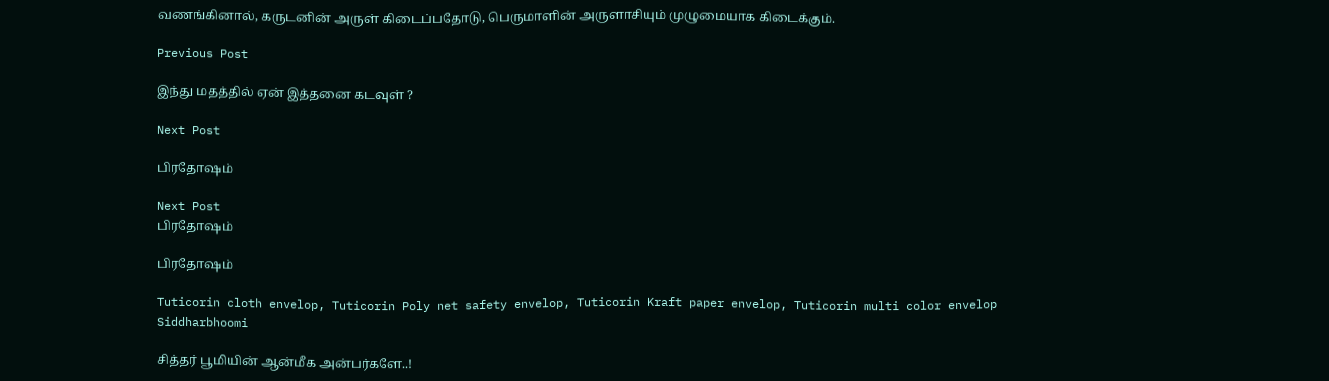வணங்கினால், கருடனின் அருள் கிடைப்பதோடு, பெருமாளின் அருளாசியும் முழுமையாக கிடைக்கும்.

Previous Post

இந்து மதத்தில் ஏன் இத்தனை கடவுள் ?

Next Post

பிரதோஷம்

Next Post
பிரதோஷம்

பிரதோஷம்

Tuticorin cloth envelop, Tuticorin Poly net safety envelop, Tuticorin Kraft paper envelop, Tuticorin multi color envelop
Siddharbhoomi

சித்தர் பூமியின் ஆன்மீக அன்பர்களே..!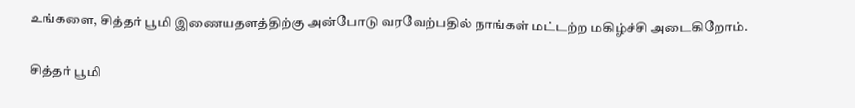உங்களை, சித்தர் பூமி இணையதளத்திற்கு அன்போடு வரவேற்பதில் நாங்கள் மட்டற்ற மகிழ்ச்சி அடைகிறோம்.

சித்தர் பூமி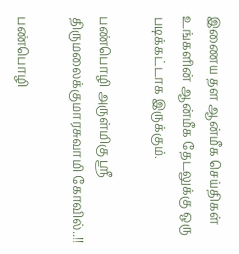இணைய தள ஆன்மீக செய்திகள் உங்களின் ஆன்மீக தேடலுக்கு ஒரு படிக்கட்டாக இருக்கும்.

பண்பொழி அருள்மிகு ஸ்ரீ திருமலைக்குமாரசுவாமி கோவில்..!!

பண்பொழி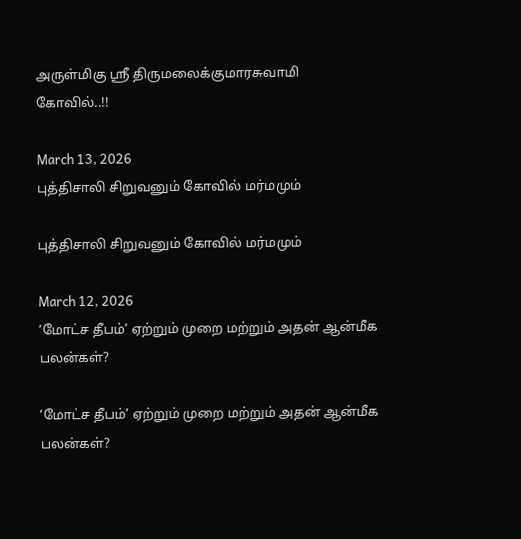அருள்மிகு ஸ்ரீ திருமலைக்குமாரசுவாமி கோவில்..!!

March 13, 2026
புத்திசாலி சிறுவனும் கோவில் மர்மமும்

புத்திசாலி சிறுவனும் கோவில் மர்மமும்

March 12, 2026
‘மோட்ச தீபம்’ ஏற்றும் முறை மற்றும் அதன் ஆன்மீக பலன்கள்?

‘மோட்ச தீபம்’ ஏற்றும் முறை மற்றும் அதன் ஆன்மீக பலன்கள்?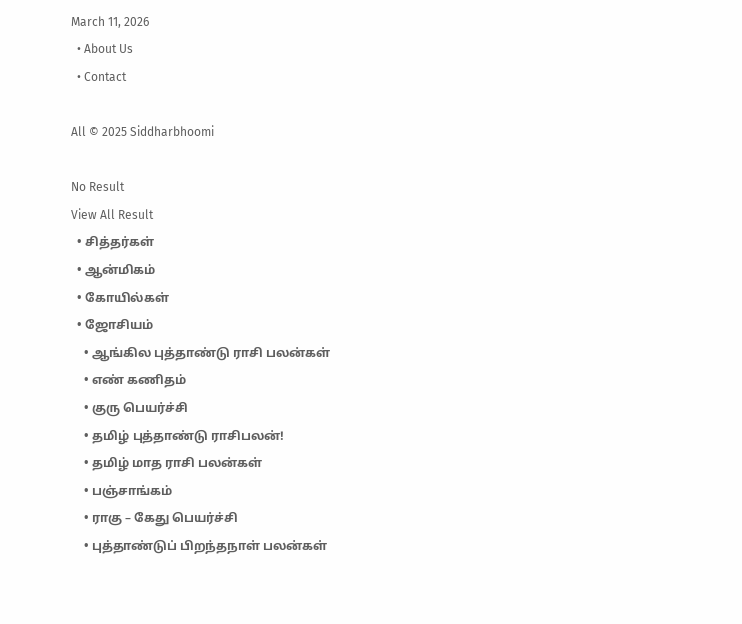March 11, 2026
  • About Us
  • Contact

All © 2025 Siddharbhoomi

No Result
View All Result
  • சித்தர்கள்
  • ஆன்மிகம்
  • கோயில்கள்
  • ஜோசியம்
    • ஆங்கில புத்தாண்டு ராசி பலன்கள்
    • எண் கணிதம்
    • குரு பெயர்ச்சி
    • தமிழ் புத்தாண்டு ராசிபலன்!
    • தமிழ் மாத ராசி பலன்கள்
    • பஞ்சாங்கம்
    • ராகு – கேது பெயர்ச்சி
    • புத்தாண்டுப் பிறந்தநாள் பலன்கள்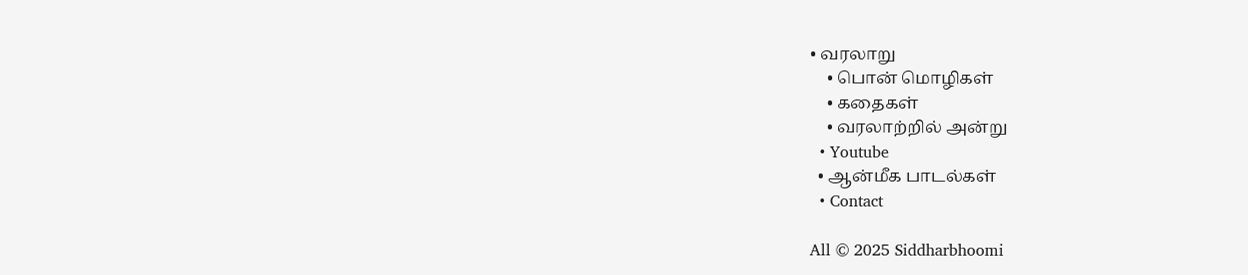• வரலாறு
    • பொன் மொழிகள்
    • கதைகள்
    • வரலாற்றில் அன்று
  • Youtube
  • ஆன்மீக பாடல்கள்
  • Contact

All © 2025 Siddharbhoomi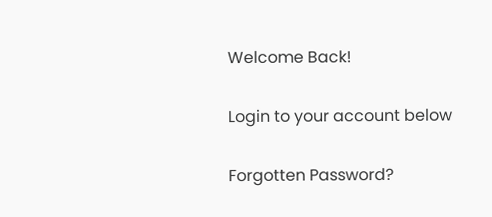Welcome Back!

Login to your account below

Forgotten Password?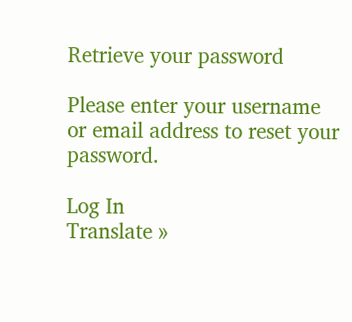Retrieve your password

Please enter your username or email address to reset your password.

Log In
Translate »